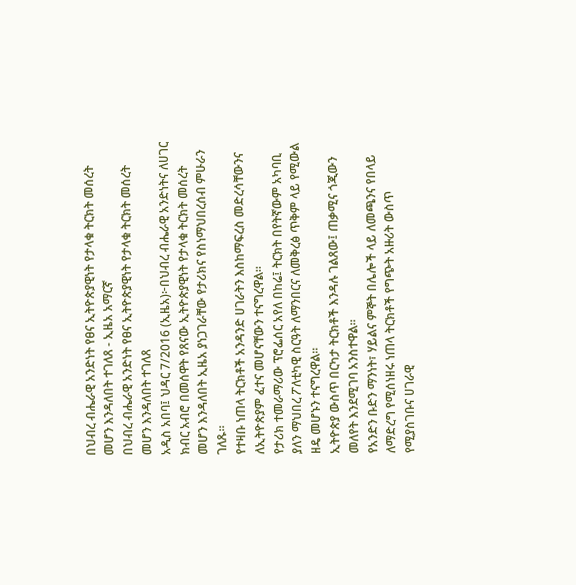በህብረ ብሔራዊ አንድነት የፀና ኢትዮጵያዊነት የታላቁ ትርክት መሰረት መሆን እንዳለበት ተገለጸ - ኢዜአ አማርኛ
በህብረ ብሔራዊ አንድነት የፀና ኢትዮጵያዊነት የታላቁ ትርክት መሰረት መሆን እንዳለበት ተገለጸ
አዲስ አበባ፤ ህዳር 7/2016 (ኢዜአ)፦በህብረ ብሔራዊ አንድነትና ለሀገር ክብር አብሮ በመሰዋት የጸናው ኢትዮጵያዊነት የታላቁ ትርክት መሰረት መሆን እንዳለበት ኢዜአ ያነጋገራቸው የታሪክና የስነማህበረሰብ ምሁራን ገለጹ።
የተዛቡ ነጠላ ትርክቶች አንዳንድ ሀገራትን እስከማፍረስ መድረሳቸውንና ለኢትዮጵያም ፈተና መሆናቸውን ተናግረዋል።
የታሪክ ተመራማሪው ፕሮፌሰር አየለ በከሬ፤ ትርክት በየትኛውም አካባቢ ያለን ማህበረ ፖለቲካዊ ስርዓት ለማንበርና ለመቅረፅ ጥቅም ላይ የሚውል ዘዴ መሆኑን ተናግረዋል።
ኢትዮጵያ ውስጥ በርካታ ትርክቶች እንዳሉ ገልጸው፤ ጠቃሚና ጎጂውን መለየት እንደሚገባ አንስተዋል።
የአንድን ቡድን ማንነት፣ ሃይልና ምኞት በሌሎች ላይ ለመጫንና የበላይ ለማድረግ የሚሰነዘሩ ነጠላ ትርክቶች የግጭት አዙሪት ውስጥ የሚያስገቡና ሀገራዊ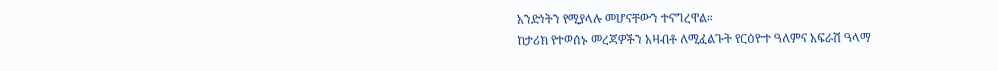አንድነትን የሚያላሉ መሆናቸውን ተናግረዋል።
ከታሪክ የተወሰኑ መረጃዎችን አዛብቶ ለሚፈልጉት የርዕዮተ ዓለምና አፍራሽ ዓላማ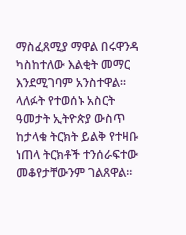ማስፈጸሚያ ማዋል በሩዋንዳ ካስከተለው እልቂት መማር እንደሚገባም አንስተዋል።
ላለፉት የተወሰኑ አስርት ዓመታት ኢትዮጵያ ውስጥ ከታላቁ ትርክት ይልቅ የተዛቡ ነጠላ ትርክቶች ተንሰራፍተው መቆየታቸውንም ገልጸዋል።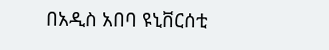በአዲስ አበባ ዩኒቨርሰቲ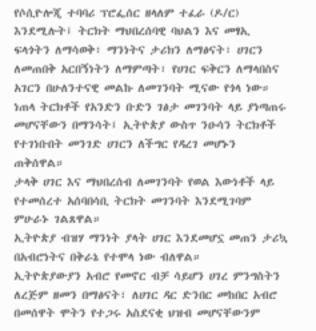የሶሲዮሎጂ ተባባሪ ፕሮፌሰር ዘላለም ተፈራ (ዶ/ር) እንደሚሉት፤ ትርክት ማህበረሰባዊ ባህልን እና መፃኢ ፍላጎትን ለማሳወቅ፣ ማንነትና ታሪክን ለማፅናት፣ ሀገርን ለመጠበቅ አርበኝነትን ለማምጣት፣ የሀገር ፍቅርን ለማላበስና አገርን በሁለንተናዊ መልኩ ለመገንባት ሚናው የጎላ ነው።
ነጠላ ትርክቶች የአንድን ቡድን ገፅታ መገንባት ላይ ያነጣጠሩ መሆናቸውን በማንሳት፤ ኢትዮጵያ ውስጥ ንዑሳን ትርክቶች የተገነቡበት መንገድ ሀገርን ለችግር የዳረገ መሆኑን ጠቅሰዋል።
ታላቅ ሀገር እና ማህበረሰብ ለመገንባት የወል እውነቶች ላይ የተመሰረተ አሰባበሳቢ ትርክት መገንባት እንደሚገባም ምሁራኑ ገልጸዋል።
ኢትዮጵያ ብዝሃ ማንነት ያላት ሀገር እንደመሆኗ መጠን ታሪኳ በአብሮነትና በቅራኔ የተሞላ ነው ብለዋል።
ኢትዮጵያውያን አብሮ የመኖር ብቻ ሳይሆን ሀገረ ምንግስትን ለረጅም ዘመን በማፅናት፣ ለሀገር ዳር ድንበር መከበር አብሮ በመሰዋት ሞትን የተጋሩ አስደናቂ ህዝብ መሆናቸውንም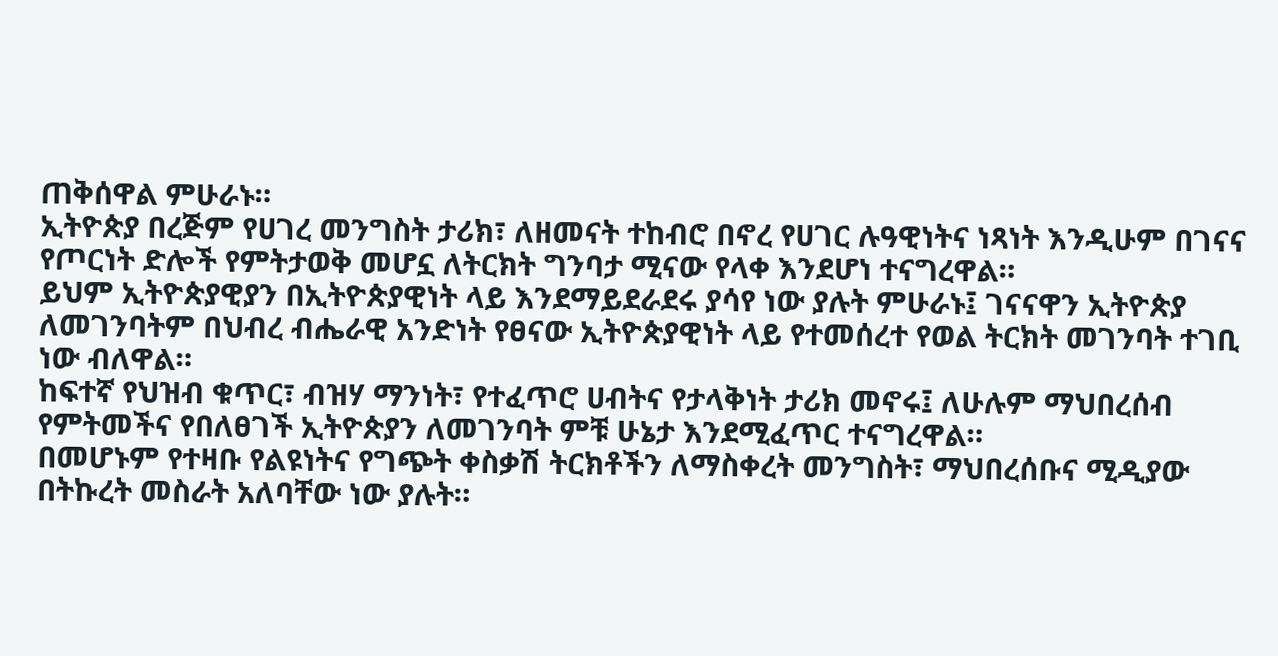ጠቅሰዋል ምሁራኑ።
ኢትዮጵያ በረጅም የሀገረ መንግስት ታሪክ፣ ለዘመናት ተከብሮ በኖረ የሀገር ሉዓዊነትና ነጻነት እንዲሁም በገናና የጦርነት ድሎች የምትታወቅ መሆኗ ለትርክት ግንባታ ሚናው የላቀ እንደሆነ ተናግረዋል።
ይህም ኢትዮጵያዊያን በኢትዮጵያዊነት ላይ እንደማይደራደሩ ያሳየ ነው ያሉት ምሁራኑ፤ ገናናዋን ኢትዮጵያ ለመገንባትም በህብረ ብሔራዊ አንድነት የፀናው ኢትዮጵያዊነት ላይ የተመሰረተ የወል ትርክት መገንባት ተገቢ ነው ብለዋል።
ከፍተኛ የህዝብ ቁጥር፣ ብዝሃ ማንነት፣ የተፈጥሮ ሀብትና የታላቅነት ታሪክ መኖሩ፤ ለሁሉም ማህበረሰብ የምትመችና የበለፀገች ኢትዮጵያን ለመገንባት ምቹ ሁኔታ እንደሚፈጥር ተናግረዋል።
በመሆኑም የተዛቡ የልዩነትና የግጭት ቀስቃሽ ትርክቶችን ለማስቀረት መንግስት፣ ማህበረሰቡና ሚዲያው በትኩረት መስራት አለባቸው ነው ያሉት።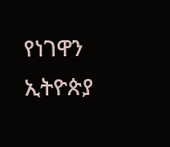የነገዋን ኢትዮጵያ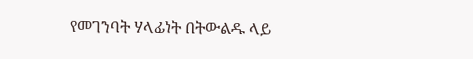የመገንባት ሃላፊነት በትውልዱ ላይ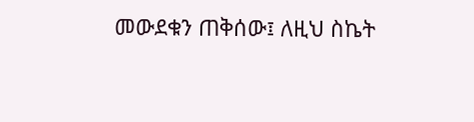መውደቁን ጠቅሰው፤ ለዚህ ስኬት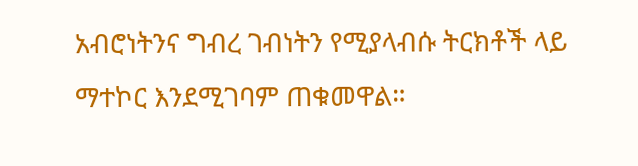አብሮነትንና ግብረ ገብነትን የሚያላብሱ ትርክቶች ላይ ማተኮር እንደሚገባም ጠቁመዋል።